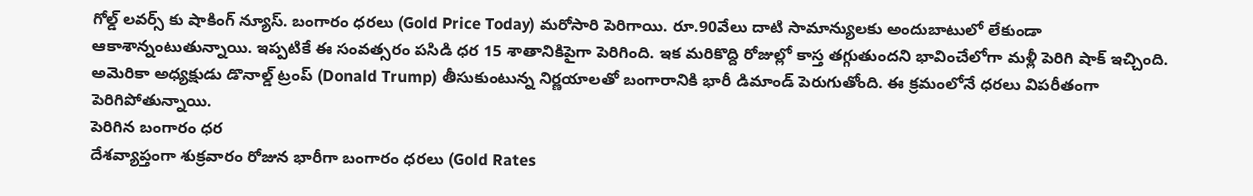గోల్డ్ లవర్స్ కు షాకింగ్ న్యూస్. బంగారం ధరలు (Gold Price Today) మరోసారి పెరిగాయి. రూ.90వేలు దాటి సామాన్యులకు అందుబాటులో లేకుండా ఆకాశాన్నంటుతున్నాయి. ఇప్పటికే ఈ సంవత్సరం పసిడి ధర 15 శాతానికిపైగా పెరిగింది. ఇక మరికొద్ది రోజుల్లో కాస్త తగ్గుతుందని భావించేలోగా మళ్లీ పెరిగి షాక్ ఇచ్చింది. అమెరికా అధ్యక్షుడు డొనాల్డ్ ట్రంప్ (Donald Trump) తీసుకుంటున్న నిర్ణయాలతో బంగారానికి భారీ డిమాండ్ పెరుగుతోంది. ఈ క్రమంలోనే ధరలు విపరీతంగా పెరిగిపోతున్నాయి.
పెరిగిన బంగారం ధర
దేశవ్యాప్తంగా శుక్రవారం రోజున భారీగా బంగారం ధరలు (Gold Rates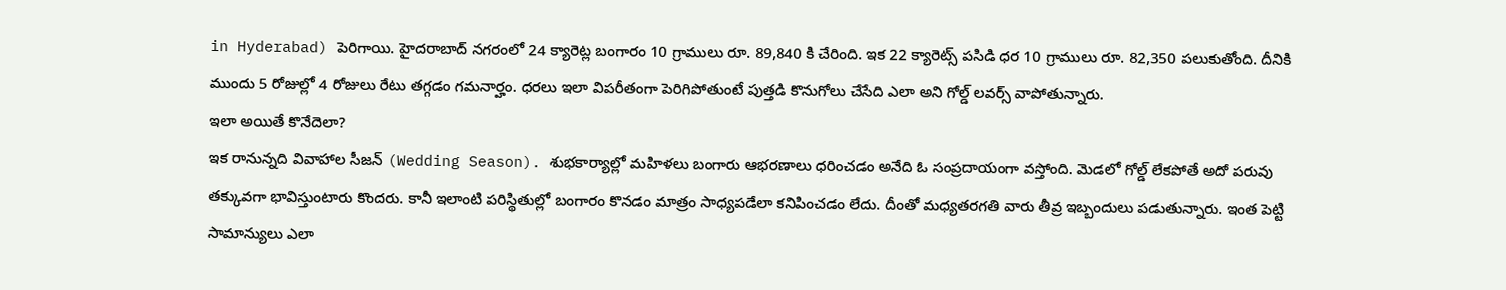in Hyderabad) పెరిగాయి. హైదరాబాద్ నగరంలో 24 క్యారెట్ల బంగారం 10 గ్రాములు రూ. 89,840 కి చేరింది. ఇక 22 క్యారెట్స్ పసిడి ధర 10 గ్రాములు రూ. 82,350 పలుకుతోంది. దీనికి ముందు 5 రోజుల్లో 4 రోజులు రేటు తగ్గడం గమనార్హం. ధరలు ఇలా విపరీతంగా పెరిగిపోతుంటే పుత్తడి కొనుగోలు చేసేది ఎలా అని గోల్డ్ లవర్స్ వాపోతున్నారు.
ఇలా అయితే కొనేదెలా?
ఇక రానున్నది వివాహాల సీజన్ (Wedding Season). శుభకార్యాల్లో మహిళలు బంగారు ఆభరణాలు ధరించడం అనేది ఓ సంప్రదాయంగా వస్తోంది. మెడలో గోల్డ్ లేకపోతే అదో పరువు తక్కువగా భావిస్తుంటారు కొందరు. కానీ ఇలాంటి పరిస్థితుల్లో బంగారం కొనడం మాత్రం సాధ్యపడేలా కనిపించడం లేదు. దీంతో మధ్యతరగతి వారు తీవ్ర ఇబ్బందులు పడుతున్నారు. ఇంత పెట్టి సామాన్యులు ఎలా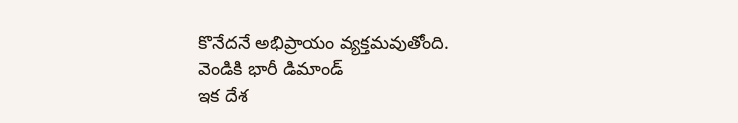కొనేదనే అభిప్రాయం వ్యక్తమవుతోంది.
వెండికి భారీ డిమాండ్
ఇక దేశ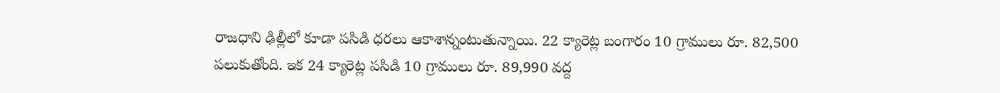రాజధాని ఢిల్లీలో కూడా పసిడి ధరలు ఆకాశాన్నంటుతున్నాయి. 22 క్యారెట్ల బంగారం 10 గ్రాములు రూ. 82,500 పలుకుతోంది. ఇక 24 క్యారెట్ల పసిడి 10 గ్రాములు రూ. 89,990 వద్ద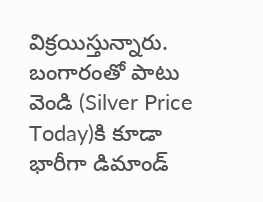విక్రయిస్తున్నారు. బంగారంతో పాటు వెండి (Silver Price Today)కి కూడా భారీగా డిమాండ్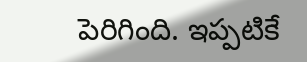పెరిగింది. ఇప్పటికే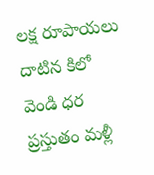లక్ష రూపాయలు దాటిన కిలో వెండి ధర ప్రస్తుతం మళ్లీ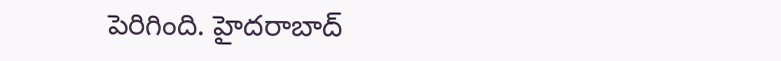పెరిగింది. హైదరాబాద్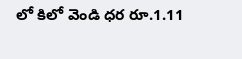లో కిలో వెండి ధర రూ.1.11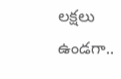లక్షలు ఉండగా..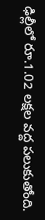ఢిల్లీలో రూ.1.02 లక్షల వద్ద పలుకుతోంది.